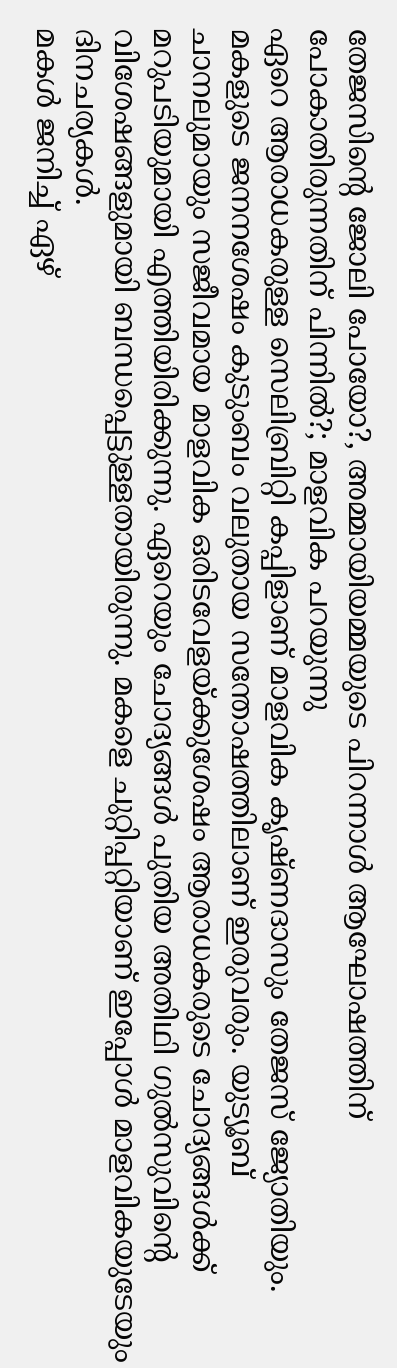തേജസിന്റെ ജോലി പോയോ?, അമ്മായിയമ്മയുടെ പിറന്നാൾ ആഘോഷത്തിന് പോകാതിരുന്നതിന് പിന്നിൽ?; മാളവിക പറയുന്നു
ഏറെ ആരാധകരുള്ള സെലിബ്രിറ്റി കപ്പിളാണ് മാളവിക കൃഷ്ണദാസും തേജസ് ജ്യോതിയും. മകളുടെ ജനനശേഷം കുടുംബം വലുതായ സന്തോഷത്തിലാണ് ഇരുവരും. യുട്യൂബ് ചാനലുമായും സജീവമായ മാളവിക ഒരിടവേളയ്ക്കുശേഷം ആരാധകരുടെ ചോദ്യങ്ങൾക്ക് മറുപടിയുമായി എത്തിയിരിക്കുന്നു. ഏറെയും ചോദ്യങ്ങൾ പുതിയ അതിഥി ഗുൽസുവിന്റെ വിശേഷങ്ങളുമായി ബന്ധപ്പെട്ടുള്ളതായിരുന്നു. മകളെ ചുറ്റിപ്പറ്റിയാണ് ഇപ്പോൾ മാളവികയുടേയും ദിനചര്യകൾ.
മകൾ ജനിച്ച് ഏഴ്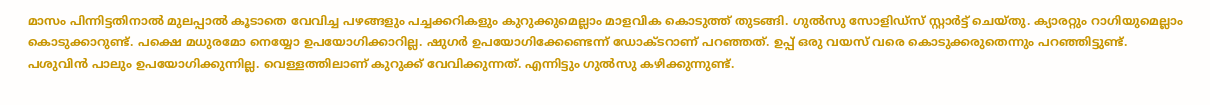മാസം പിന്നിട്ടതിനാൽ മുലപ്പാൽ കൂടാതെ വേവിച്ച പഴങ്ങളും പച്ചക്കറികളും കുറുക്കുമെല്ലാം മാളവിക കൊടുത്ത് തുടങ്ങി. ഗുൽസു സോളിഡ്സ് സ്റ്റാർട്ട് ചെയ്തു. ക്യാരറ്റും റാഗിയുമെല്ലാം കൊടുക്കാറുണ്ട്. പക്ഷെ മധുരമോ നെയ്യോ ഉപയോഗിക്കാറില്ല. ഷുഗർ ഉപയോഗിക്കേണ്ടെന്ന് ഡോക്ടറാണ് പറഞ്ഞത്. ഉപ്പ് ഒരു വയസ് വരെ കൊടുക്കരുതെന്നും പറഞ്ഞിട്ടുണ്ട്. പശുവിൻ പാലും ഉപയോഗിക്കുന്നില്ല. വെള്ളത്തിലാണ് കുറുക്ക് വേവിക്കുന്നത്. എന്നിട്ടും ഗുൽസു കഴിക്കുന്നുണ്ട്.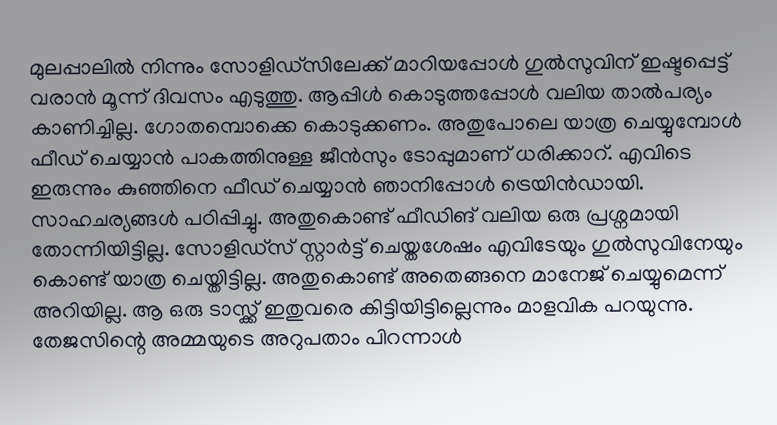മുലപ്പാലിൽ നിന്നും സോളിഡ്സിലേക്ക് മാറിയപ്പോൾ ഗുൽസുവിന് ഇഷ്ടപ്പെട്ട് വരാൻ മൂന്ന് ദിവസം എടുത്തു. ആപ്പിൾ കൊടുത്തപ്പോൾ വലിയ താൽപര്യം കാണിച്ചില്ല. ഗോതമ്പൊക്കെ കൊടുക്കണം. അതുപോലെ യാത്ര ചെയ്യുമ്പോൾ ഫീഡ് ചെയ്യാൻ പാകത്തിനുള്ള ജീൻസും ടോപ്പുമാണ് ധരിക്കാറ്. എവിടെ ഇരുന്നും കുഞ്ഞിനെ ഫീഡ് ചെയ്യാൻ ഞാനിപ്പോൾ ട്രെയിൻഡായി.
സാഹചര്യങ്ങൾ പഠിപ്പിച്ചു. അതുകൊണ്ട് ഫീഡിങ് വലിയ ഒരു പ്രശ്നമായി തോന്നിയിട്ടില്ല. സോളിഡ്സ് സ്റ്റാർട്ട് ചെയ്തശേഷം എവിടേയും ഗുൽസുവിനേയും കൊണ്ട് യാത്ര ചെയ്തിട്ടില്ല. അതുകൊണ്ട് അതെങ്ങനെ മാനേജ് ചെയ്യുമെന്ന് അറിയില്ല. ആ ഒരു ടാസ്ക്ക് ഇതുവരെ കിട്ടിയിട്ടില്ലെന്നും മാളവിക പറയുന്നു. തേജസിന്റെ അമ്മയുടെ അറുപതാം പിറന്നാൾ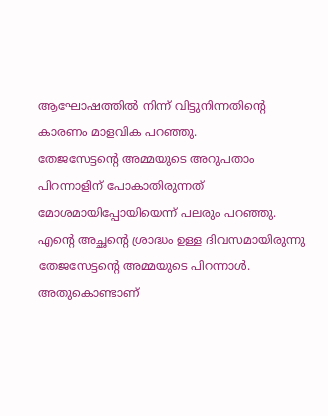ആഘോഷത്തിൽ നിന്ന് വിട്ടുനിന്നതിന്റെ കാരണം മാളവിക പറഞ്ഞു.
തേജസേട്ടന്റെ അമ്മയുടെ അറുപതാം പിറന്നാളിന് പോകാതിരുന്നത് മോശമായിപ്പോയിയെന്ന് പലരും പറഞ്ഞു. എന്റെ അച്ഛന്റെ ശ്രാദ്ധം ഉള്ള ദിവസമായിരുന്നു തേജസേട്ടന്റെ അമ്മയുടെ പിറന്നാൾ. അതുകൊണ്ടാണ്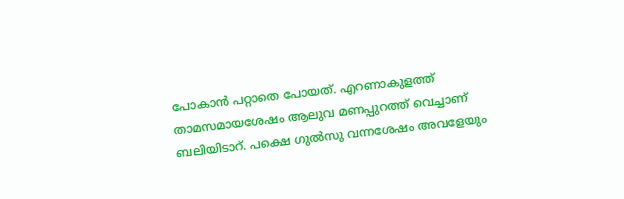പോകാൻ പറ്റാതെ പോയത്. എറണാകുളത്ത് താമസമായശേഷം ആലുവ മണപ്പുറത്ത് വെച്ചാണ് ബലിയിടാറ്. പക്ഷെ ഗുൽസു വന്നശേഷം അവളേയും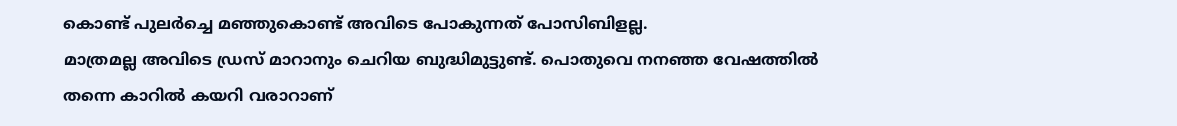കൊണ്ട് പുലർച്ചെ മഞ്ഞുകൊണ്ട് അവിടെ പോകുന്നത് പോസിബിളല്ല.
മാത്രമല്ല അവിടെ ഡ്രസ് മാറാനും ചെറിയ ബുദ്ധിമുട്ടുണ്ട്. പൊതുവെ നനഞ്ഞ വേഷത്തിൽ തന്നെ കാറിൽ കയറി വരാറാണ്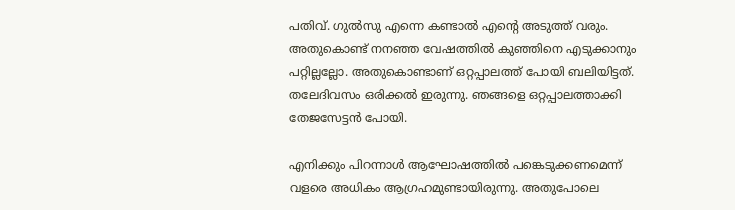പതിവ്. ഗുൽസു എന്നെ കണ്ടാൽ എന്റെ അടുത്ത് വരും. അതുകൊണ്ട് നനഞ്ഞ വേഷത്തിൽ കുഞ്ഞിനെ എടുക്കാനും പറ്റില്ലല്ലോ. അതുകൊണ്ടാണ് ഒറ്റപ്പാലത്ത് പോയി ബലിയിട്ടത്. തലേദിവസം ഒരിക്കൽ ഇരുന്നു. ഞങ്ങളെ ഒറ്റപ്പാലത്താക്കി തേജസേട്ടൻ പോയി.

എനിക്കും പിറന്നാൾ ആഘോഷത്തിൽ പങ്കെടുക്കണമെന്ന് വളരെ അധികം ആഗ്രഹമുണ്ടായിരുന്നു. അതുപോലെ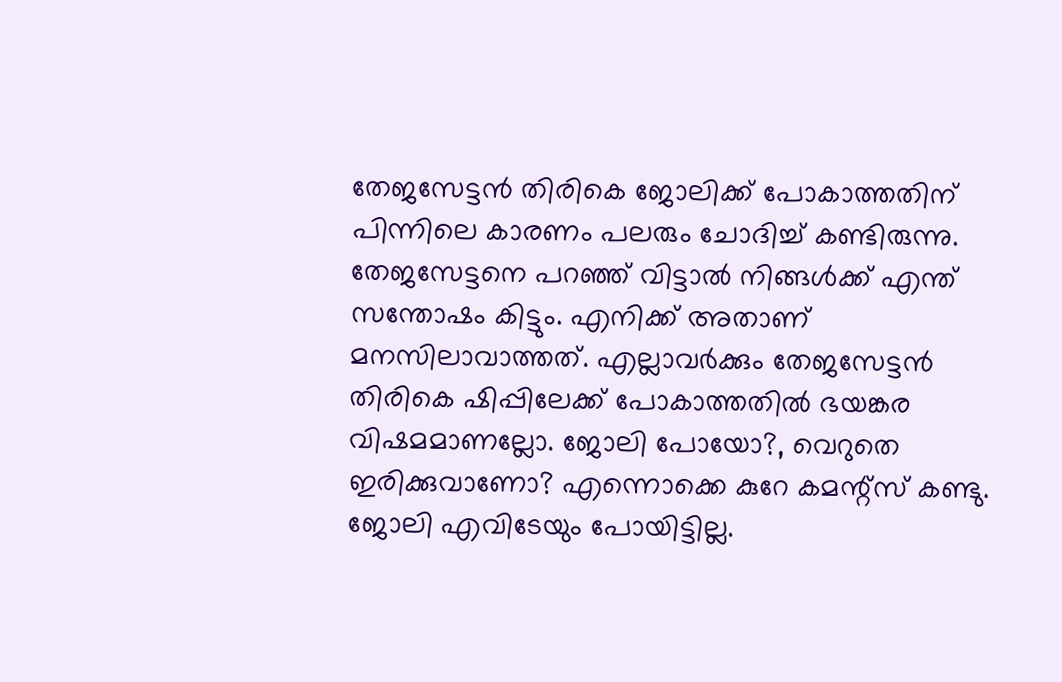തേജസേട്ടൻ തിരികെ ജോലിക്ക് പോകാത്തതിന് പിന്നിലെ കാരണം പലരും ചോദിച്ച് കണ്ടിരുന്നു. തേജസേട്ടനെ പറഞ്ഞ് വിട്ടാൽ നിങ്ങൾക്ക് എന്ത് സന്തോഷം കിട്ടും. എനിക്ക് അതാണ് മനസിലാവാത്തത്. എല്ലാവർക്കും തേജസേട്ടൻ തിരികെ ഷിപ്പിലേക്ക് പോകാത്തതിൽ ഭയങ്കര വിഷമമാണല്ലോ. ജോലി പോയോ?, വെറുതെ ഇരിക്കുവാണോ? എന്നൊക്കെ കുറേ കമന്റ്സ് കണ്ടു. ജോലി എവിടേയും പോയിട്ടില്ല.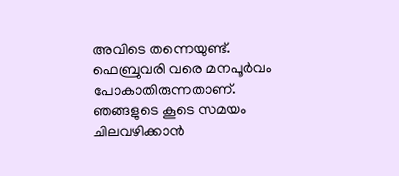അവിടെ തന്നെയുണ്ട്.
ഫെബ്രുവരി വരെ മനപൂർവം പോകാതിരുന്നതാണ്. ഞങ്ങളുടെ കൂടെ സമയം ചിലവഴിക്കാൻ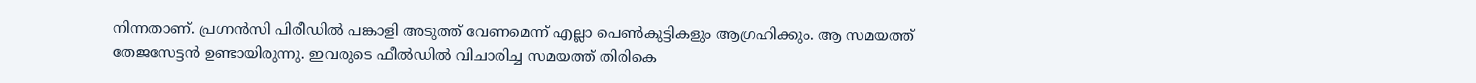നിന്നതാണ്. പ്രഗ്നൻസി പിരീഡിൽ പങ്കാളി അടുത്ത് വേണമെന്ന് എല്ലാ പെൺകുട്ടികളും ആഗ്രഹിക്കും. ആ സമയത്ത് തേജസേട്ടൻ ഉണ്ടായിരുന്നു. ഇവരുടെ ഫീൽഡിൽ വിചാരിച്ച സമയത്ത് തിരികെ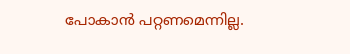പോകാൻ പറ്റണമെന്നില്ല.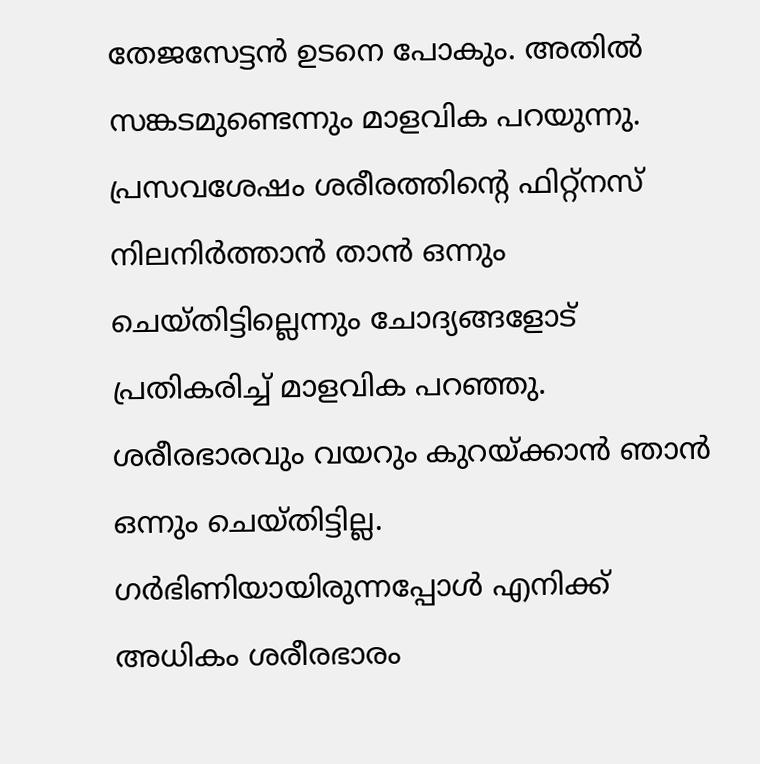തേജസേട്ടൻ ഉടനെ പോകും. അതിൽ സങ്കടമുണ്ടെന്നും മാളവിക പറയുന്നു.
പ്രസവശേഷം ശരീരത്തിന്റെ ഫിറ്റ്നസ് നിലനിർത്താൻ താൻ ഒന്നും ചെയ്തിട്ടില്ലെന്നും ചോദ്യങ്ങളോട് പ്രതികരിച്ച് മാളവിക പറഞ്ഞു. ശരീരഭാരവും വയറും കുറയ്ക്കാൻ ഞാൻ ഒന്നും ചെയ്തിട്ടില്ല. ഗർഭിണിയായിരുന്നപ്പോൾ എനിക്ക് അധികം ശരീരഭാരം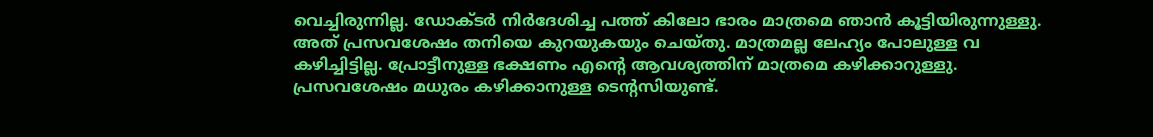വെച്ചിരുന്നില്ല. ഡോക്ടർ നിർദേശിച്ച പത്ത് കിലോ ഭാരം മാത്രമെ ഞാൻ കൂട്ടിയിരുന്നുള്ളു.
അത് പ്രസവശേഷം തനിയെ കുറയുകയും ചെയ്തു. മാത്രമല്ല ലേഹ്യം പോലുള്ള വ കഴിച്ചിട്ടില്ല. പ്രോട്ടീനുള്ള ഭക്ഷണം എന്റെ ആവശ്യത്തിന് മാത്രമെ കഴിക്കാറുള്ളു. പ്രസവശേഷം മധുരം കഴിക്കാനുള്ള ടെന്റസിയുണ്ട്.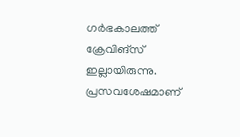ഗർഭകാലത്ത് ക്രേവിങ്സ് ഇല്ലായിരുന്നു. പ്രസവശേഷമാണ്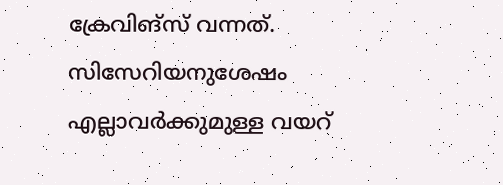ക്രേവിങ്സ് വന്നത്. സിസേറിയനുശേഷം എല്ലാവർക്കുമുള്ള വയറ്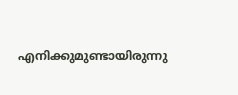എനിക്കുമുണ്ടായിരുന്നു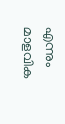എന്നും മാളവിക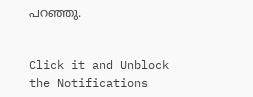പറഞ്ഞു.


Click it and Unblock the Notifications